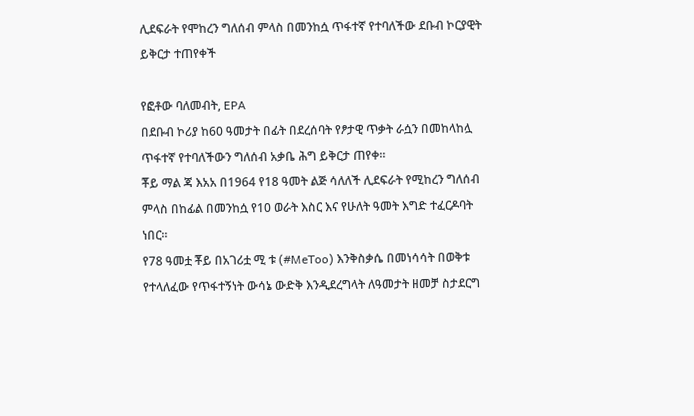ሊደፍራት የሞከረን ግለሰብ ምላስ በመንከሷ ጥፋተኛ የተባለችው ደቡብ ኮርያዊት ይቅርታ ተጠየቀች

የፎቶው ባለመብት, EPA
በደቡብ ኮሪያ ከ60 ዓመታት በፊት በደረሰባት የፆታዊ ጥቃት ራሷን በመከላከሏ ጥፋተኛ የተባለችውን ግለሰብ አቃቤ ሕግ ይቅርታ ጠየቀ።
ቾይ ማል ጃ እአአ በ1964 የ18 ዓመት ልጅ ሳለለች ሊደፍራት የሚከረን ግለሰብ ምላስ በከፊል በመንከሷ የ10 ወራት እስር እና የሁለት ዓመት እግድ ተፈርዶባት ነበር።
የ78 ዓመቷ ቾይ በአገሪቷ ሚ ቱ (#MeToo) እንቅስቃሴ በመነሳሳት በወቅቱ የተላለፈው የጥፋተኝነት ውሳኔ ውድቅ እንዲደረግላት ለዓመታት ዘመቻ ስታደርግ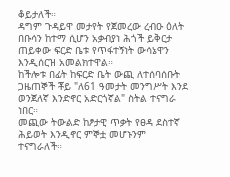ቆይታለች።
ዳግም ጉዳይዋ መታየት የጀመረው ረብዑ ዕለት በቡሳን ከተማ ሲሆን አቃብያነ ሕጎች ይቅርታ ጠይቀው ፍርድ ቤቱ የጥፋተኝነት ውሳኔዋን እንዲሰርዝ አመልክተዋል።
ከችሎቱ በፊት ከፍርድ ቤት ውጪ ለተሰባሰቡት ጋዜጠኞች ቾይ "ለ61 ዓመታት መንግሥት እንደ ወንጀለኛ እንድኖር አድርጎኛል" ስትል ተናግራ ነበር።
መጪው ትውልድ ከፆታዊ ጥቃት የፀዳ ደስተኛ ሕይወት እንዲኖር ምኞቷ መሆኑንም ተናግራለች።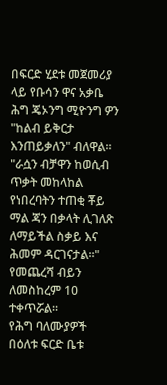በፍርድ ሂደቱ መጀመሪያ ላይ የቡሳን ዋና አቃቤ ሕግ ጄኦንግ ሚዮንግ ዎን "ከልብ ይቅርታ እንጠይቃለን" ብለዋል።
"ራሷን ብቻዋን ከወሲብ ጥቃት መከላከል የነበረባትን ተጠቂ ቾይ ማል ጃን በቃላት ሊገለጽ ለማይችል ስቃይ እና ሕመም ዳርገናታል።"
የመጨረሻ ብይን ለመስከረም 10 ተቀጥሯል።
የሕግ ባለሙያዎች በዕለቱ ፍርድ ቤቱ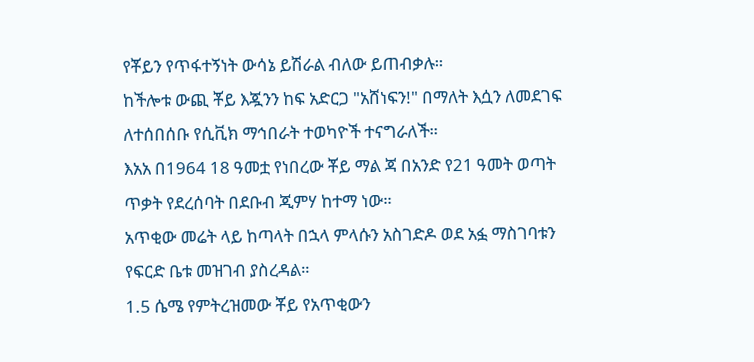የቾይን የጥፋተኝነት ውሳኔ ይሽራል ብለው ይጠብቃሉ።
ከችሎቱ ውጪ ቾይ እጇንን ከፍ አድርጋ "አሸነፍን!" በማለት እሷን ለመደገፍ ለተሰበሰቡ የሲቪክ ማኅበራት ተወካዮች ተናግራለች።
እአአ በ1964 18 ዓመቷ የነበረው ቾይ ማል ጃ በአንድ የ21 ዓመት ወጣት ጥቃት የደረሰባት በደቡብ ጂምሃ ከተማ ነው።
አጥቂው መሬት ላይ ከጣላት በኋላ ምላሱን አስገድዶ ወደ አፏ ማስገባቱን የፍርድ ቤቱ መዝገብ ያስረዳል።
1.5 ሴሜ የምትረዝመው ቾይ የአጥቂውን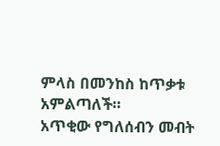ምላስ በመንከስ ከጥቃቱ አምልጣለች።
አጥቂው የግለሰብን መብት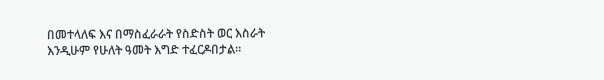በመተላለፍ እና በማስፈራራት የስድስት ወር እስራት እንዲሁም የሁለት ዓመት እግድ ተፈርዶበታል።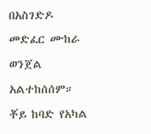በአስገድዶ መድፈር ሙከራ ወንጀል አልተከሰሰም።
ቾይ ከባድ የአካል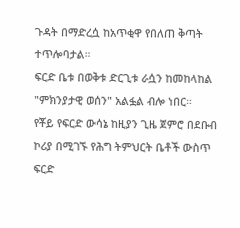ጉዳት በማድረሷ ከአጥቂዋ የበለጠ ቅጣት ተጥሎባታል።
ፍርድ ቤቱ በወቅቱ ድርጊቱ ራሷን ከመከላከል "ምክንያታዊ ወሰን" አልፏል ብሎ ነበር።
የቾይ የፍርድ ውሳኔ ከዚያን ጊዜ ጀምሮ በደቡብ ኮሪያ በሚገኙ የሕግ ትምህርት ቤቶች ውስጥ ፍርድ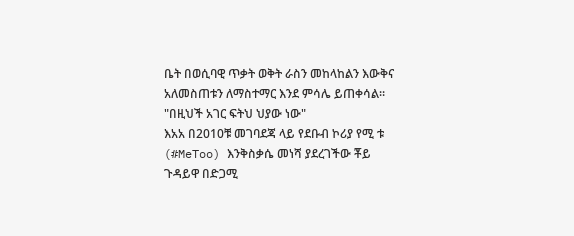ቤት በወሲባዊ ጥቃት ወቅት ራስን መከላከልን እውቅና አለመስጠቱን ለማስተማር እንደ ምሳሌ ይጠቀሳል።
"በዚህች አገር ፍትህ ህያው ነው"
እአአ በ2010ቹ መገባደጃ ላይ የደቡብ ኮሪያ የሚ ቱ (#MeToo) እንቅስቃሴ መነሻ ያደረገችው ቾይ ጉዳይዋ በድጋሚ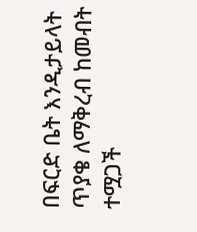በፍርድ ቤት እንዲታይላት ጥያቄ ለማቅረብ ከመብት ተሟጋች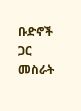ቡድኖች ጋር መስራት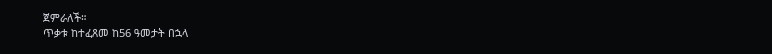ጀምራለች።
ጥቃቱ ከተፈጸመ ከ56 ዓመታት በኋላ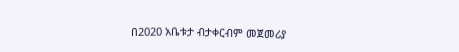በ2020 አቤቱታ ብታቀርብም መጀመሪያ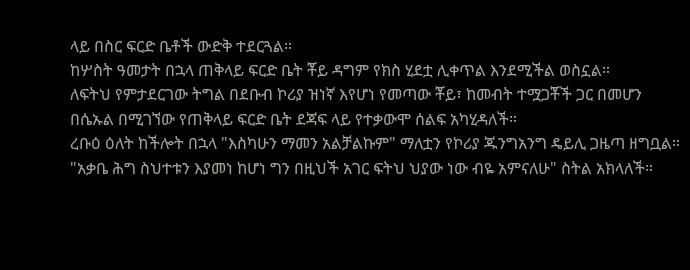ላይ በስር ፍርድ ቤቶች ውድቅ ተደርጓል።
ከሦስት ዓመታት በኋላ ጠቅላይ ፍርድ ቤት ቾይ ዳግም የክስ ሂደቷ ሊቀጥል እንደሚችል ወስኗል።
ለፍትህ የምታደርገው ትግል በደቡብ ኮሪያ ዝነኛ እየሆነ የመጣው ቾይ፣ ከመብት ተሟጋቾች ጋር በመሆን በሴኡል በሚገኘው የጠቅላይ ፍርድ ቤት ደጃፍ ላይ የተቃውሞ ሰልፍ አካሂዳለች።
ረቡዕ ዕለት ከችሎት በኋላ "እስካሁን ማመን አልቻልኩም" ማለቷን የኮሪያ ጁንግአንግ ዴይሊ ጋዜጣ ዘግቧል።
"አቃቤ ሕግ ስህተቱን እያመነ ከሆነ ግን በዚህች አገር ፍትህ ህያው ነው ብዬ አምናለሁ" ስትል አክላለች።